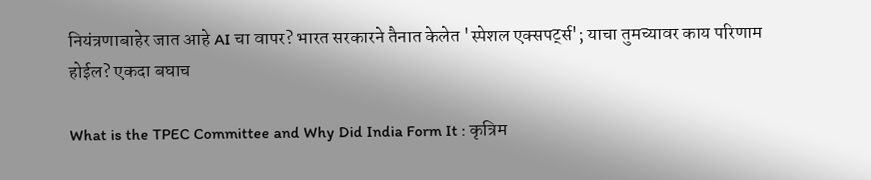नियंत्रणाबाहेर जात आहे AI चा वापर? भारत सरकारने तैनात केलेत 'स्पेशल एक्सपर्ट्स'; याचा तुमच्यावर काय परिणाम होईल? एकदा बघाच

What is the TPEC Committee and Why Did India Form It : कृत्रिम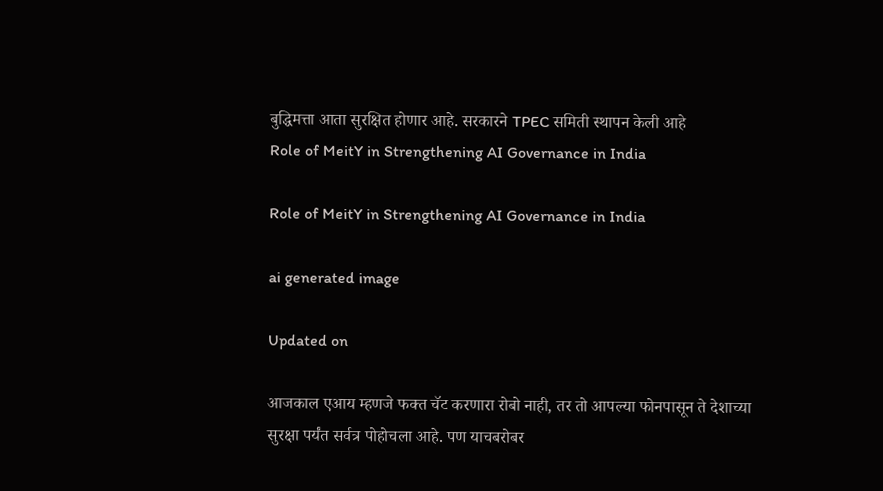बुद्धिमत्ता आता सुरक्षित होणार आहे. सरकारने TPEC समिती स्थापन केली आहे
Role of MeitY in Strengthening AI Governance in India

Role of MeitY in Strengthening AI Governance in India

ai generated image

Updated on

आजकाल एआय म्हणजे फक्त चॅट करणारा रोबो नाही, तर तो आपल्या फोनपासून ते देशाच्या सुरक्षा पर्यंत सर्वत्र पोहोचला आहे. पण याचबरोबर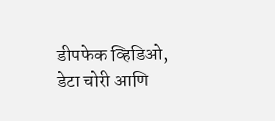डीपफेक व्हिडिओ, डेटा चोरी आणि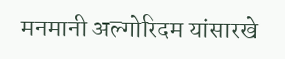मनमानी अल्गोरिदम यांसारखे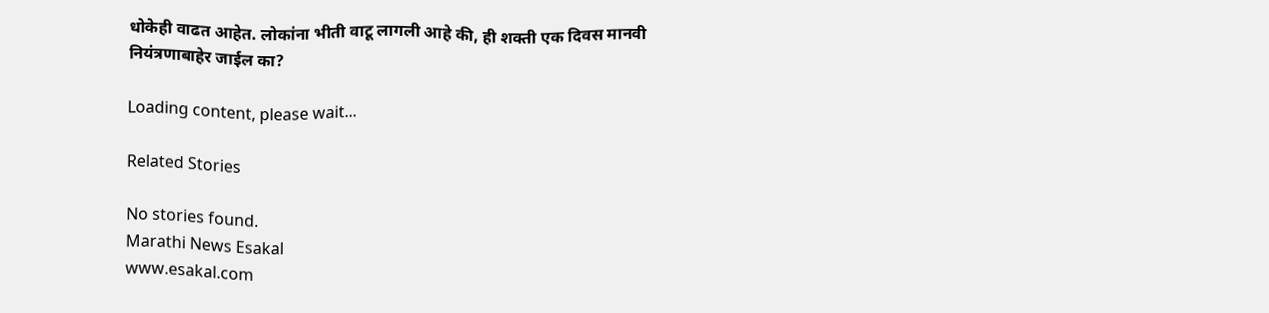धोकेही वाढत आहेत. लोकांना भीती वाटू लागली आहे की, ही शक्ती एक दिवस मानवी नियंत्रणाबाहेर जाईल का?

Loading content, please wait...

Related Stories

No stories found.
Marathi News Esakal
www.esakal.com